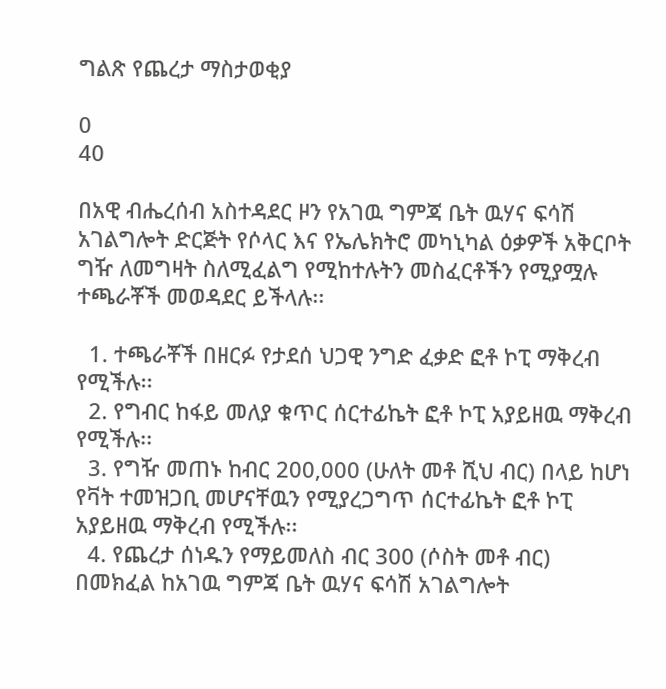ግልጽ የጨረታ ማስታወቂያ

0
40

በአዊ ብሔረሰብ አስተዳደር ዞን የአገዉ ግምጃ ቤት ዉሃና ፍሳሽ አገልግሎት ድርጅት የሶላር እና የኤሌክትሮ መካኒካል ዕቃዎች አቅርቦት ግዥ ለመግዛት ስለሚፈልግ የሚከተሉትን መስፈርቶችን የሚያሟሉ ተጫራቾች መወዳደር ይችላሉ፡፡

  1. ተጫራቾች በዘርፉ የታደሰ ህጋዊ ንግድ ፈቃድ ፎቶ ኮፒ ማቅረብ የሚችሉ፡፡
  2. የግብር ከፋይ መለያ ቁጥር ሰርተፊኬት ፎቶ ኮፒ አያይዘዉ ማቅረብ የሚችሉ፡፡
  3. የግዥ መጠኑ ከብር 200,000 (ሁለት መቶ ሺህ ብር) በላይ ከሆነ የቫት ተመዝጋቢ መሆናቸዉን የሚያረጋግጥ ሰርተፊኬት ፎቶ ኮፒ አያይዘዉ ማቅረብ የሚችሉ፡፡
  4. የጨረታ ሰነዱን የማይመለስ ብር 300 (ሶስት መቶ ብር) በመክፈል ከአገዉ ግምጃ ቤት ዉሃና ፍሳሽ አገልግሎት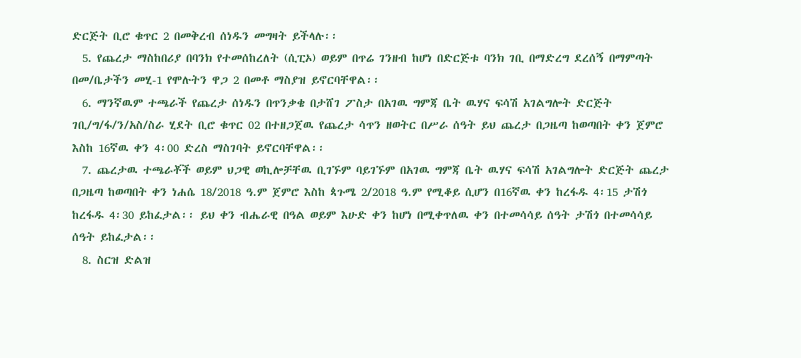ድርጅት ቢሮ ቁጥር 2 በመቅረብ ሰነዱን መግዛት ይችላሉ፡፡
  5. የጨረታ ማስከበሪያ በባንክ የተመሰከረለት (ሲፒኦ) ወይም በጥሬ ገንዘብ ከሆነ በድርጅቱ ባንክ ገቢ በማድረግ ደረሰኝ በማምጣት በመ/ቤታችን መሂ-1 የሞሉትን ዋጋ 2 በመቶ ማስያዝ ይኖርባቸዋል፡፡
  6. ማንኛዉም ተጫራች የጨረታ ሰነዱን በጥንቃቄ በታሸገ ፖስታ በአገዉ ግምጃ ቤት ዉሃና ፍሳሽ አገልግሎት ድርጅት ገቢ/ግ/ፋ/ን/አስ/ስራ ሂደት ቢሮ ቁጥር 02 በተዘጋጀዉ የጨረታ ሳጥን ዘወትር በሥራ ሰዓት ይህ ጨረታ በጋዜጣ ከወጣበት ቀን ጀምሮ እስከ 16ኛዉ ቀን 4፡00 ድረስ ማስገባት ይኖርባቸዋል፡፡
  7. ጨረታዉ ተጫራቾች ወይም ህጋዊ ወኪሎቻቸዉ ቢገኙም ባይገኙም በአገዉ ግምጃ ቤት ዉሃና ፍሳሽ አገልግሎት ድርጅት ጨረታ በጋዜጣ ከወጣበት ቀን ነሐሴ 18/2018 ዓ.ም ጀምሮ እስከ ጳጉሜ 2/2018 ዓ.ም የሚቆይ ሲሆን በ16ኛዉ ቀን ከረፋዱ 4፡15 ታሽጎ ከረፋዱ 4፡30 ይከፈታል፡፡ ይህ ቀን ብሔራዊ በዓል ወይም እሁድ ቀን ከሆነ በሚቀጥለዉ ቀን በተመሳሳይ ሰዓት ታሽጎ በተመሳሳይ ሰዓት ይከፈታል፡፡
  8. ስርዝ ድልዝ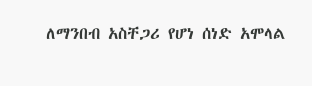ለማንበብ አስቸጋሪ የሆነ ሰነድ አሞላል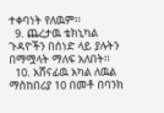ተቀባነት የለዉም፡፡
  9. ጨረታዉ ቴክኒካል ጉዳዮችን በሰነድ ላይ ያሉትን በማሟላት ማለፍ አለበት፡፡
  10. አሸናፊዉ አካል ለዉል ማስከበሪያ 10 በመቶ በባንክ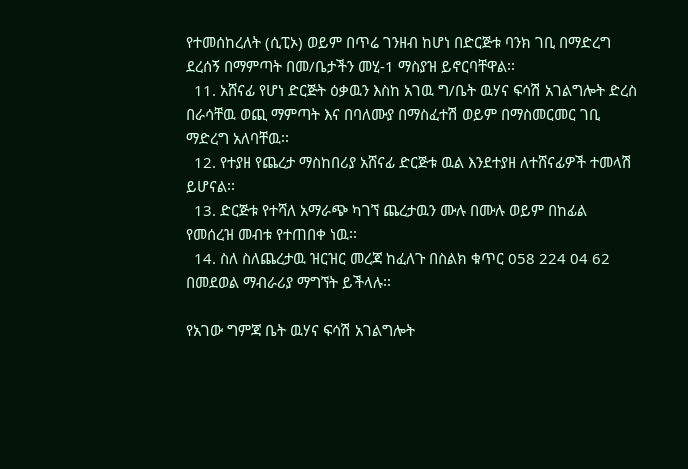የተመሰከረለት (ሲፒኦ) ወይም በጥሬ ገንዘብ ከሆነ በድርጅቱ ባንክ ገቢ በማድረግ ደረሰኝ በማምጣት በመ/ቤታችን መሂ-1 ማስያዝ ይኖርባቸዋል፡፡
  11. አሸናፊ የሆነ ድርጅት ዕቃዉን እስከ አገዉ ግ/ቤት ዉሃና ፍሳሽ አገልግሎት ድረስ በራሳቸዉ ወጪ ማምጣት እና በባለሙያ በማስፈተሽ ወይም በማስመርመር ገቢ ማድረግ አለባቸዉ፡፡
  12. የተያዘ የጨረታ ማስከበሪያ አሸናፊ ድርጅቱ ዉል እንደተያዘ ለተሸናፊዎች ተመላሽ ይሆናል፡፡
  13. ድርጅቱ የተሻለ አማራጭ ካገኘ ጨረታዉን ሙሉ በሙሉ ወይም በከፊል የመሰረዝ መብቱ የተጠበቀ ነዉ፡፡
  14. ስለ ስለጨረታዉ ዝርዝር መረጃ ከፈለጉ በስልክ ቁጥር 058 224 04 62 በመደወል ማብራሪያ ማግኘት ይችላሉ፡፡

የአገው ግምጃ ቤት ዉሃና ፍሳሽ አገልግሎት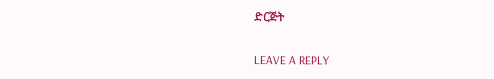ድርጅት

LEAVE A REPLY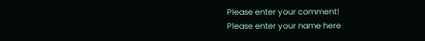Please enter your comment!
Please enter your name here